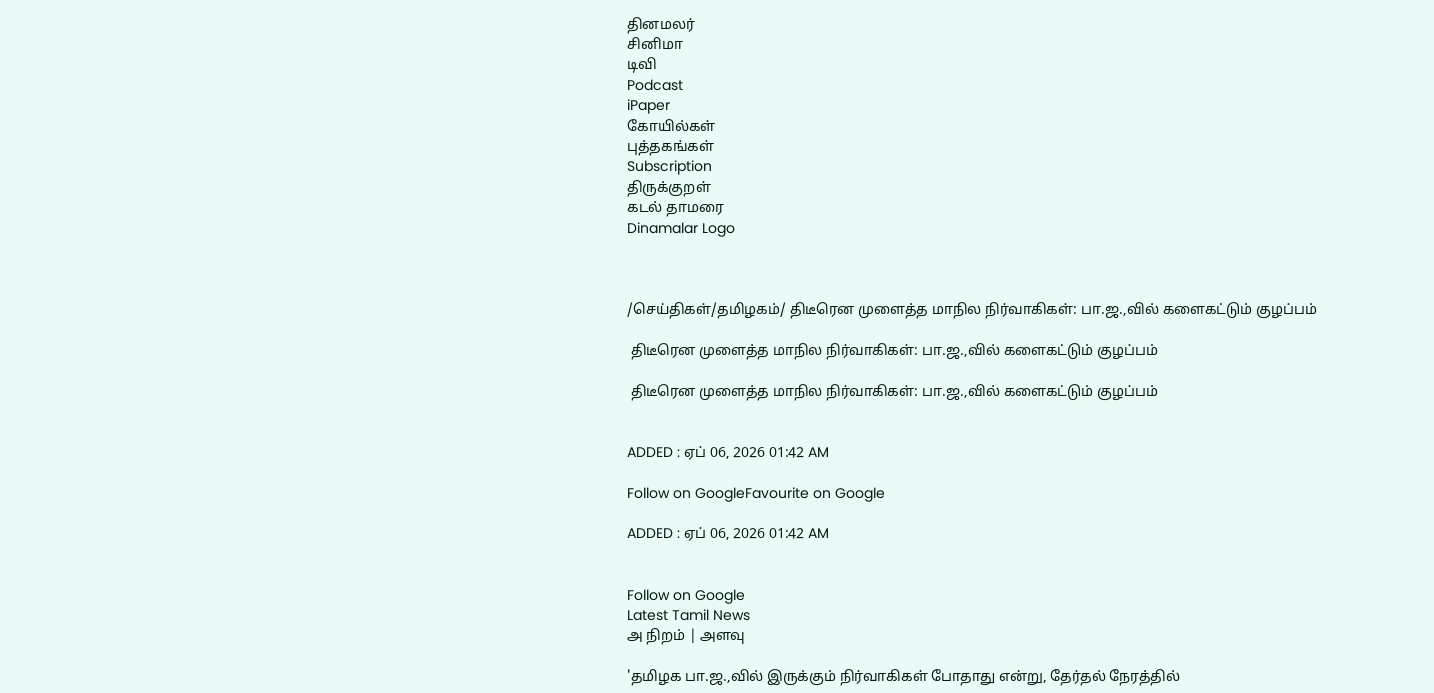தினமலர்
சினிமா
டிவி
Podcast
iPaper
கோயில்கள்
புத்தகங்கள்
Subscription
திருக்குறள்
கடல் தாமரை
Dinamalar Logo



/செய்திகள்/தமிழகம்/ திடீரென முளைத்த மாநில நிர்வாகிகள்: பா.ஜ.,வில் களைகட்டும் குழப்பம்

 திடீரென முளைத்த மாநில நிர்வாகிகள்: பா.ஜ.,வில் களைகட்டும் குழப்பம்

 திடீரென முளைத்த மாநில நிர்வாகிகள்: பா.ஜ.,வில் களைகட்டும் குழப்பம்


ADDED : ஏப் 06, 2026 01:42 AM

Follow on GoogleFavourite on Google

ADDED : ஏப் 06, 2026 01:42 AM


Follow on Google
Latest Tamil News
அ நிறம் | அளவு

'தமிழக பா.ஜ.,வில் இருக்கும் நிர்வாகிகள் போதாது என்று, தேர்தல் நேரத்தில்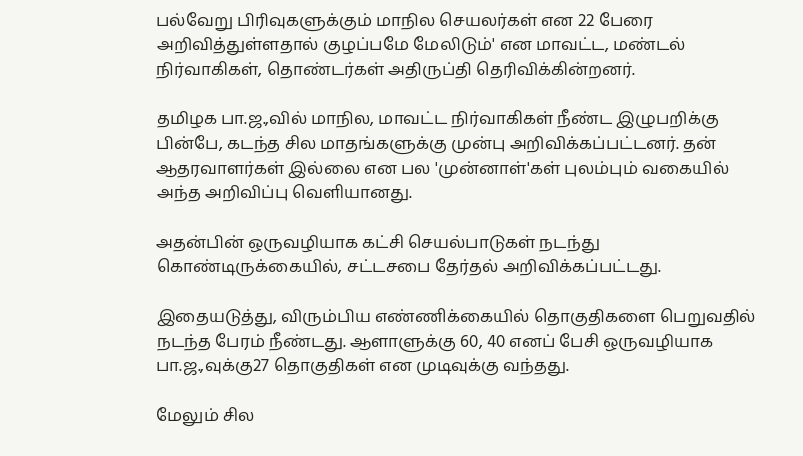பல்வேறு பிரிவுகளுக்கும் மாநில செயலர்கள் என 22 பேரை அறிவித்துள்ளதால் குழப்பமே மேலிடும்' என மாவட்ட, மண்டல் நிர்வாகிகள், தொண்டர்கள் அதிருப்தி தெரிவிக்கின்றனர்.

தமிழக பா.ஜ.,வில் மாநில, மாவட்ட நிர்வாகிகள் நீண்ட இழுபறிக்கு பின்பே, கடந்த சில மாதங்களுக்கு முன்பு அறிவிக்கப்பட்டனர். தன் ஆதரவாளர்கள் இல்லை என பல 'முன்னாள்'கள் புலம்பும் வகையில் அந்த அறிவிப்பு வெளியானது.

அதன்பின் ஒருவழியாக கட்சி செயல்பாடுகள் நடந்து கொண்டிருக்கையில், சட்டசபை தேர்தல் அறிவிக்கப்பட்டது.

இதையடுத்து, விரும்பிய எண்ணிக்கையில் தொகுதிகளை பெறுவதில் நடந்த பேரம் நீண்டது. ஆளாளுக்கு 60, 40 எனப் பேசி ஒருவழியாக பா.ஜ.,வுக்கு27 தொகுதிகள் என முடிவுக்கு வந்தது.

மேலும் சில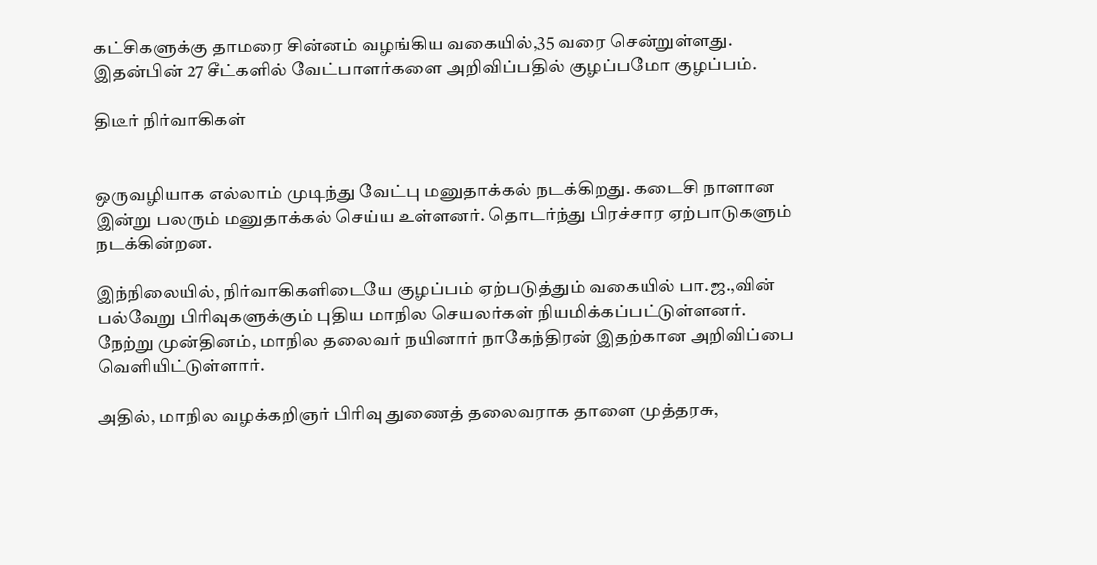கட்சிகளுக்கு தாமரை சின்னம் வழங்கிய வகையில்,35 வரை சென்றுள்ளது. இதன்பின் 27 சீட்களில் வேட்பாளர்களை அறிவிப்பதில் குழப்பமோ குழப்பம்.

திடீர் நிர்வாகிகள்


ஒருவழியாக எல்லாம் முடிந்து வேட்பு மனுதாக்கல் நடக்கிறது. கடைசி நாளான இன்று பலரும் மனுதாக்கல் செய்ய உள்ளனர். தொடர்ந்து பிரச்சார ஏற்பாடுகளும் நடக்கின்றன.

இந்நிலையில், நிர்வாகிகளிடையே குழப்பம் ஏற்படுத்தும் வகையில் பா.ஜ.,வின் பல்வேறு பிரிவுகளுக்கும் புதிய மாநில செயலர்கள் நியமிக்கப்பட்டுள்ளனர். நேற்று முன்தினம், மாநில தலைவர் நயினார் நாகேந்திரன் இதற்கான அறிவிப்பை வெளியிட்டுள்ளார்.

அதில், மாநில வழக்கறிஞர் பிரிவு துணைத் தலைவராக தாளை முத்தரசு,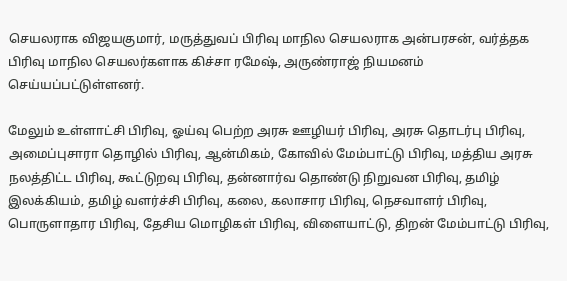செயலராக விஜயகுமார், மருத்துவப் பிரிவு மாநில செயலராக அன்பரசன், வர்த்தக பிரிவு மாநில செயலர்களாக கிச்சா ரமேஷ், அருண்ராஜ் நியமனம் செய்யப்பட்டுள்ளனர்.

மேலும் உள்ளாட்சி பிரிவு, ஓய்வு பெற்ற அரசு ஊழியர் பிரிவு, அரசு தொடர்பு பிரிவு, அமைப்புசாரா தொழில் பிரிவு, ஆன்மிகம், கோவில் மேம்பாட்டு பிரிவு, மத்திய அரசு நலத்திட்ட பிரிவு, கூட்டுறவு பிரிவு, தன்னார்வ தொண்டு நிறுவன பிரிவு, தமிழ் இலக்கியம், தமிழ் வளர்ச்சி பிரிவு, கலை, கலாசார பிரிவு, நெசவாளர் பிரிவு, பொருளாதார பிரிவு, தேசிய மொழிகள் பிரிவு, விளையாட்டு, திறன் மேம்பாட்டு பிரிவு,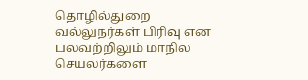தொழில்துறை வல்லுநர்கள் பிரிவு என பலவற்றிலும் மாநில செயலர்களை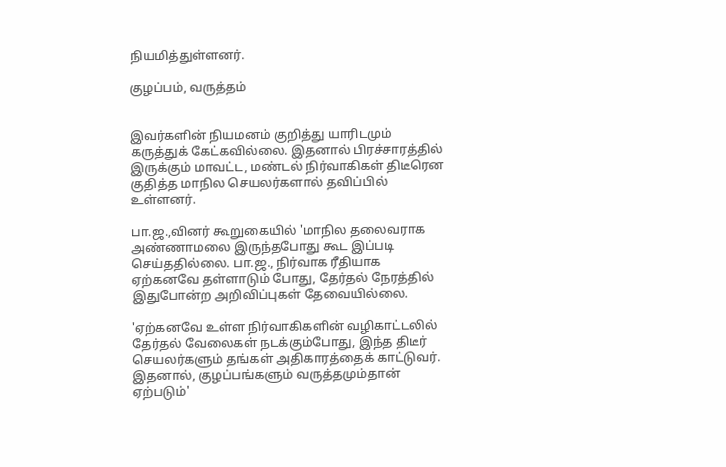நியமித்துள்ளனர்.

குழப்பம், வருத்தம்


இவர்களின் நியமனம் குறித்து யாரிடமும் கருத்துக் கேட்கவில்லை. இதனால் பிரச்சாரத்தில் இருக்கும் மாவட்ட, மண்டல் நிர்வாகிகள் திடீரென குதித்த மாநில செயலர்களால் தவிப்பில் உள்ளனர்.

பா.ஜ.,வினர் கூறுகையில் 'மாநில தலைவராக அண்ணாமலை இருந்தபோது கூட இப்படி செய்ததில்லை. பா.ஜ., நிர்வாக ரீதியாக ஏற்கனவே தள்ளாடும் போது, தேர்தல் நேரத்தில் இதுபோன்ற அறிவிப்புகள் தேவையில்லை.

'ஏற்கனவே உள்ள நிர்வாகிகளின் வழிகாட்டலில் தேர்தல் வேலைகள் நடக்கும்போது, இந்த திடீர் செயலர்களும் தங்கள் அதிகாரத்தைக் காட்டுவர். இதனால், குழப்பங்களும் வருத்தமும்தான் ஏற்படும்'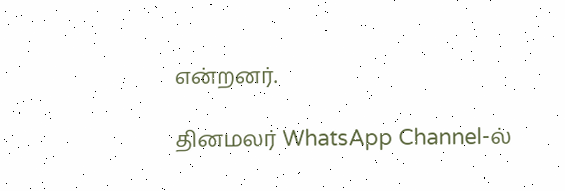என்றனர்.

தினமலர் WhatsApp Channel-ல்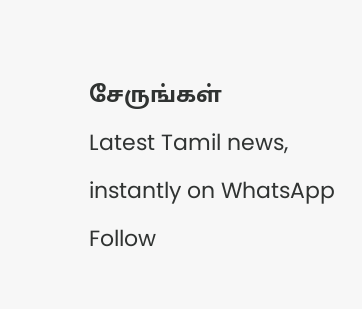சேருங்கள்
Latest Tamil news, instantly on WhatsApp
Follow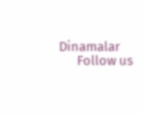Dinamalar
      Follow us